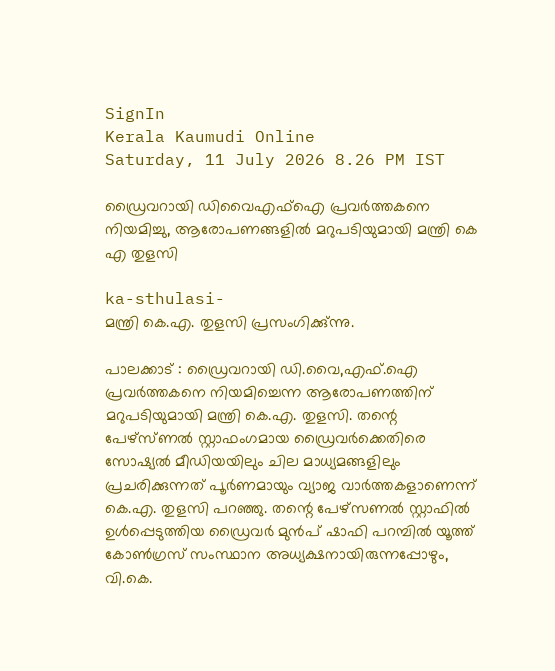SignIn
Kerala Kaumudi Online
Saturday, 11 July 2026 8.26 PM IST

ഡ്രൈവറായി ഡിവൈഎഫ്ഐ പ്രവർത്തകനെ നിയമിച്ചു, ആരോപണങ്ങളിൽ മറുപടിയുമായി മന്ത്രി കെ എ തുളസി

ka-sthulasi-
മന്ത്രി കെ.എ. തുളസി പ്രസംഗിക്കു്ന്നു.

പാലക്കാട് : ഡ്രൈവറായി ഡി.വൈ,എഫ്.ഐ പ്രവർത്തകനെ നിയമിച്ചെന്ന ആരോപണത്തിന് മറുപടിയുമായി മന്ത്രി കെ.എ. തുളസി. തന്റെ പേഴ്സ്ണൽ സ്റ്റാഫംഗമായ ഡ്രൈവർക്കെതിരെ സോഷ്യൽ മീഡിയയിലും ചില മാധ്യമങ്ങളിലും പ്രചരിക്കുന്നത് പൂർണമായും വ്യാജ വാർത്തകളാണെന്ന് കെ.എ. തുളസി പറഞ്ഞു. തന്റെ പേഴ്സണൽ സ്റ്റാഫിൽ ഉൾപ്പെടുത്തിയ ഡ്രൈവർ മുൻപ് ഷാഫി പറമ്പിൽ യൂത്ത് കോൺഗ്രസ് സംസ്ഥാന അധ്യക്ഷനായിരുന്നപ്പോഴും, വി.കെ.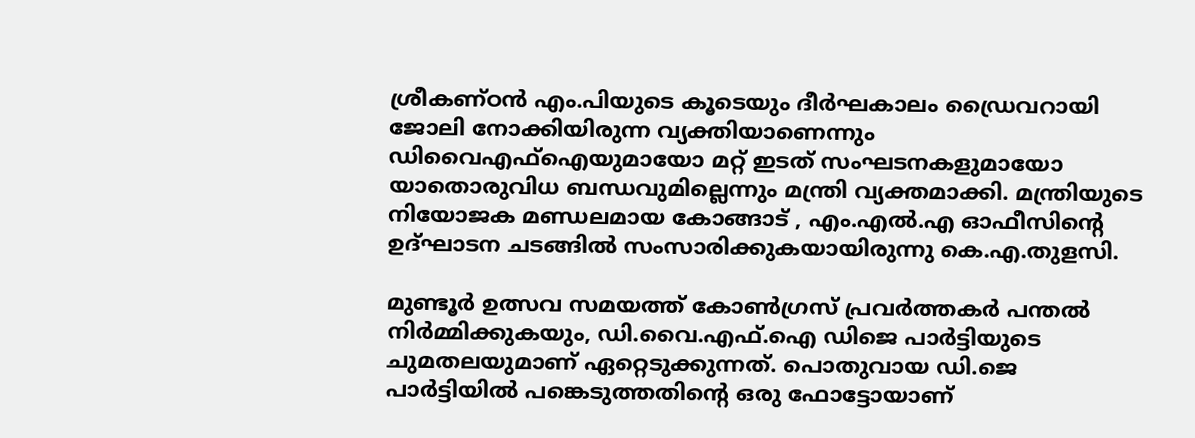ശ്രീകണ്ഠൻ എം.പിയുടെ കൂടെയും ദീർഘകാലം ഡ്രൈവറായി ജോലി നോക്കിയിരുന്ന വ്യക്തിയാണെന്നും ഡിവൈഎഫ്‌ഐയുമായോ മറ്റ് ഇടത് സംഘടനകളുമായോ യാതൊരുവിധ ബന്ധവുമില്ലെന്നും മന്ത്രി വ്യക്തമാക്കി. മന്ത്രിയുടെ നിയോജക മണ്ഡലമായ കോങ്ങാട് , എം.എൽ.എ ഓഫീസിന്റെ ഉദ്ഘാടന ചടങ്ങിൽ സംസാരിക്കുകയായിരുന്നു കെ.എ.തുളസി.

മുണ്ടൂർ ഉത്സവ സമയത്ത് കോൺഗ്രസ് പ്രവർത്തകർ പന്തൽ നിർമ്മിക്കുകയും, ഡി.വൈ.എഫ്.ഐ ഡിജെ പാർട്ടിയുടെ ചുമതലയുമാണ് ഏറ്റെടുക്കുന്നത്. പൊതുവായ ഡി.ജെ പാർട്ടിയിൽ പങ്കെടുത്തതിന്റെ ഒരു ഫോട്ടോയാണ്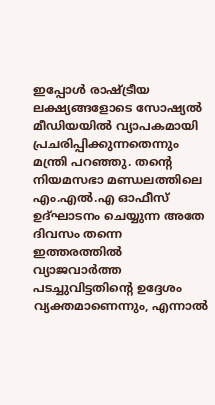ഇപ്പോൾ രാഷ്ട്രീയ ലക്ഷ്യങ്ങളോടെ സോഷ്യൽ മീഡിയയിൽ വ്യാപകമായി പ്രചരിപ്പിക്കുന്നതെന്നും മന്ത്രി പറഞ്ഞു. തന്റെ നിയമസഭാ മണ്ഡലത്തിലെ എം.എൽ.എ ഓഫീസ് ഉദ്ഘാടനം ചെയ്യുന്ന അതേ ദിവസം തന്നെ ഇത്തരത്തിൽ വ്യാജവാർത്ത പടച്ചുവിട്ടതിന്റെ ഉദ്ദേശം വ്യക്തമാണെന്നും, എന്നാൽ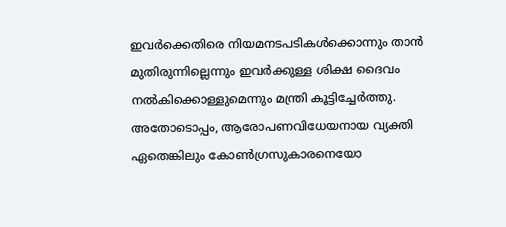ഇവർക്കെതിരെ നിയമനടപടികൾക്കൊന്നും താൻ മുതിരുന്നില്ലെന്നും ഇവർക്കുള്ള ശിക്ഷ ദൈവം നൽകിക്കൊള്ളുമെന്നും മന്ത്രി കൂട്ടിച്ചേർത്തു. അതോടൊപ്പം, ആരോപണവിധേയനായ വ്യക്തി ഏതെങ്കിലും കോൺഗ്രസുകാരനെയോ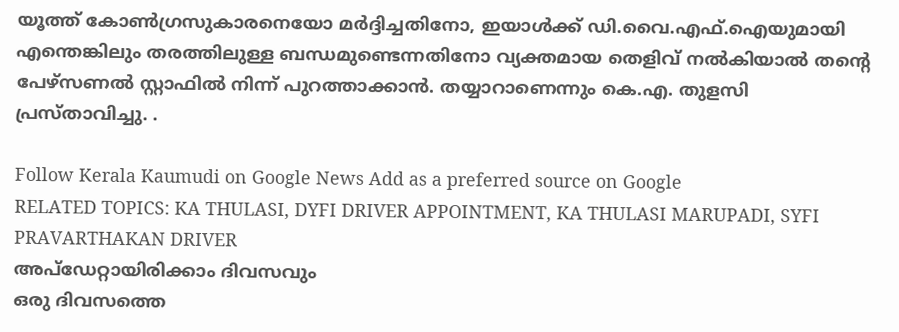യൂത്ത് കോൺഗ്രസുകാരനെയോ മർദ്ദിച്ചതിനോ, ഇയാൾക്ക് ഡി.വൈ.എഫ്.ഐയുമായി എന്തെങ്കിലും തരത്തിലുള്ള ബന്ധമുണ്ടെന്നതിനോ വ്യക്തമായ തെളിവ് നൽകിയാൽ തന്റെ പേഴ്സണൽ സ്റ്റാഫിൽ നിന്ന് പുറത്താക്കാൻ. തയ്യാറാണെന്നും കെ.എ. തുളസി പ്രസ്താവിച്ചു. .

Follow Kerala Kaumudi on Google News Add as a preferred source on Google
RELATED TOPICS: KA THULASI, DYFI DRIVER APPOINTMENT, KA THULASI MARUPADI, SYFI PRAVARTHAKAN DRIVER
അപ്ഡേറ്റായിരിക്കാം ദിവസവും
ഒരു ദിവസത്തെ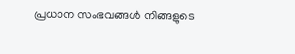പ്രധാന സംഭവങ്ങൾ നിങ്ങളുടെ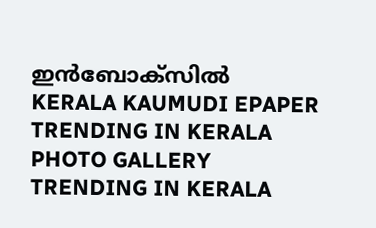ഇൻബോക്സിൽ
KERALA KAUMUDI EPAPER
TRENDING IN KERALA
PHOTO GALLERY
TRENDING IN KERALA